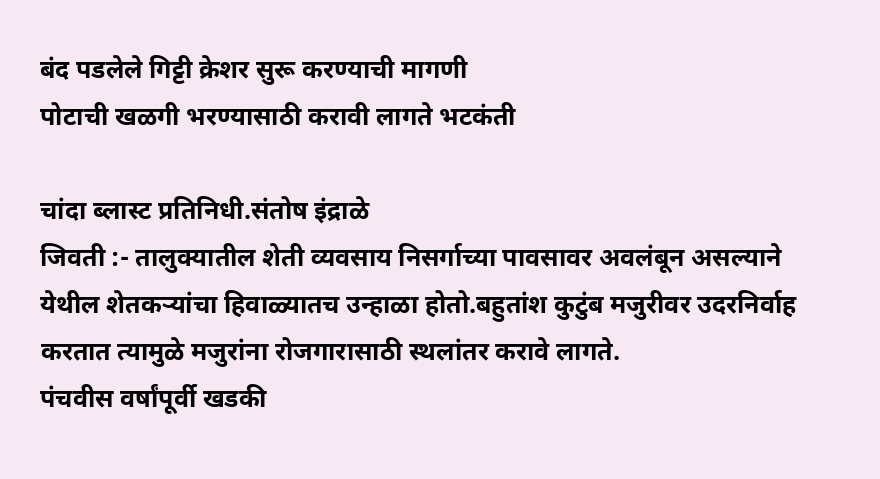बंद पडलेले गिट्टी क्रेशर सुरू करण्याची मागणी
पोटाची खळगी भरण्यासाठी करावी लागते भटकंती

चांदा ब्लास्ट प्रतिनिधी.संतोष इंद्राळे
जिवती :- तालुक्यातील शेती व्यवसाय निसर्गाच्या पावसावर अवलंबून असल्याने येथील शेतकऱ्यांचा हिवाळ्यातच उन्हाळा होतो.बहुतांश कुटुंब मजुरीवर उदरनिर्वाह करतात त्यामुळे मजुरांना रोजगारासाठी स्थलांतर करावे लागते.
पंचवीस वर्षांपूर्वी खडकी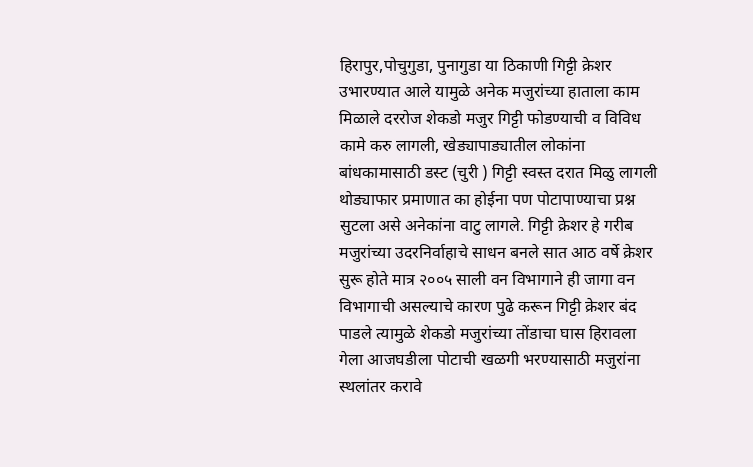हिरापुर,पोचुगुडा, पुनागुडा या ठिकाणी गिट्टी क्रेशर उभारण्यात आले यामुळे अनेक मजुरांच्या हाताला काम मिळाले दररोज शेकडो मजुर गिट्टी फोडण्याची व विविध कामे करु लागली, खेड्यापाड्यातील लोकांना बांधकामासाठी डस्ट (चुरी ) गिट्टी स्वस्त दरात मिळु लागली थोड्याफार प्रमाणात का होईना पण पोटापाण्याचा प्रश्न सुटला असे अनेकांना वाटु लागले. गिट्टी क्रेशर हे गरीब मजुरांच्या उदरनिर्वाहाचे साधन बनले सात आठ वर्षे क्रेशर सुरू होते मात्र २००५ साली वन विभागाने ही जागा वन विभागाची असल्याचे कारण पुढे करून गिट्टी क्रेशर बंद पाडले त्यामुळे शेकडो मजुरांच्या तोंडाचा घास हिरावला गेला आजघडीला पोटाची खळगी भरण्यासाठी मजुरांना स्थलांतर करावे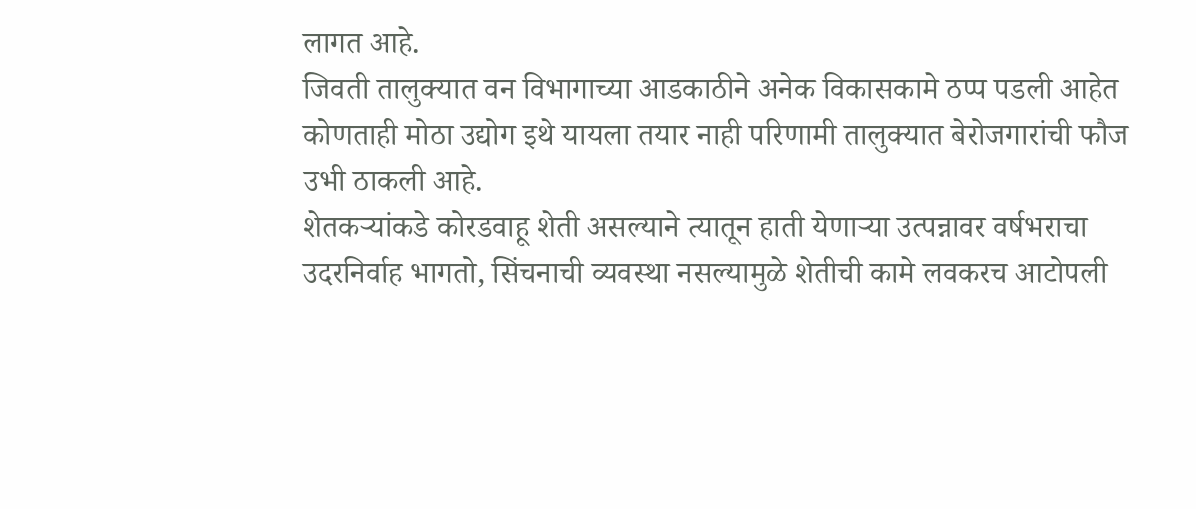लागत आहे.
जिवती तालुक्यात वन विभागाच्या आडकाठीने अनेक विकासकामे ठप्प पडली आहेत कोणताही मोठा उद्योग इथे यायला तयार नाही परिणामी तालुक्यात बेरोजगारांची फौज उभी ठाकली आहे.
शेतकऱ्यांकडे कोरडवाहू शेती असल्याने त्यातून हाती येणाऱ्या उत्पन्नावर वर्षभराचा उदरनिर्वाह भागतो, सिंचनाची व्यवस्था नसल्यामुळे शेतीची कामे लवकरच आटोपली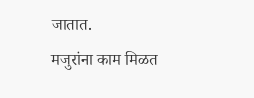जातात.
मजुरांना काम मिळत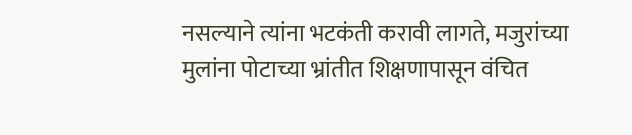नसल्याने त्यांना भटकंती करावी लागते, मजुरांच्या मुलांना पोटाच्या भ्रांतीत शिक्षणापासून वंचित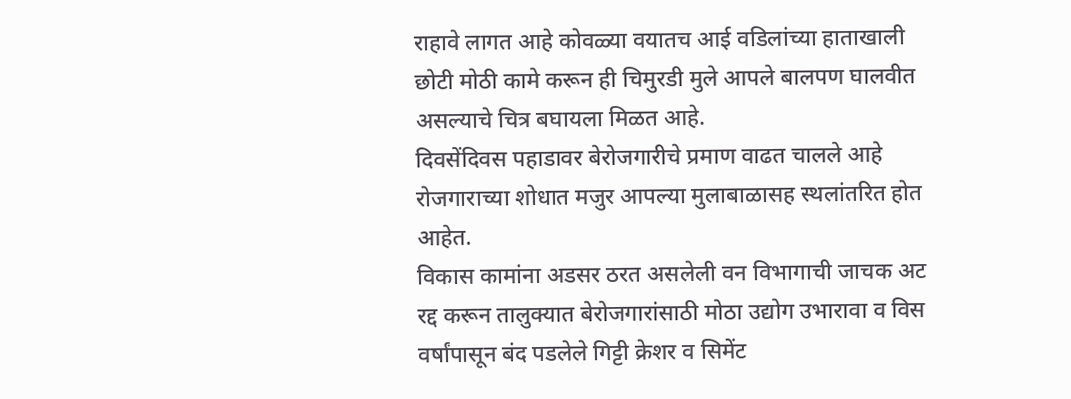राहावे लागत आहे कोवळ्या वयातच आई वडिलांच्या हाताखाली छोटी मोठी कामे करून ही चिमुरडी मुले आपले बालपण घालवीत असल्याचे चित्र बघायला मिळत आहे.
दिवसेंदिवस पहाडावर बेरोजगारीचे प्रमाण वाढत चालले आहे रोजगाराच्या शोधात मजुर आपल्या मुलाबाळासह स्थलांतरित होत आहेत.
विकास कामांना अडसर ठरत असलेली वन विभागाची जाचक अट रद्द करून तालुक्यात बेरोजगारांसाठी मोठा उद्योग उभारावा व विस वर्षांपासून बंद पडलेले गिट्टी क्रेशर व सिमेंट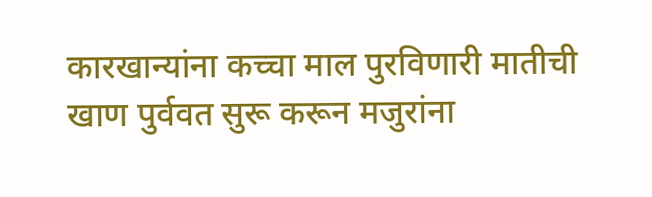कारखान्यांना कच्चा माल पुरविणारी मातीची खाण पुर्ववत सुरू करून मजुरांना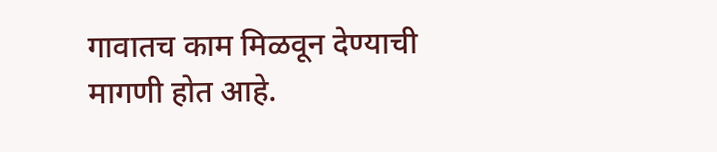गावातच काम मिळवून देण्याची मागणी होत आहे.